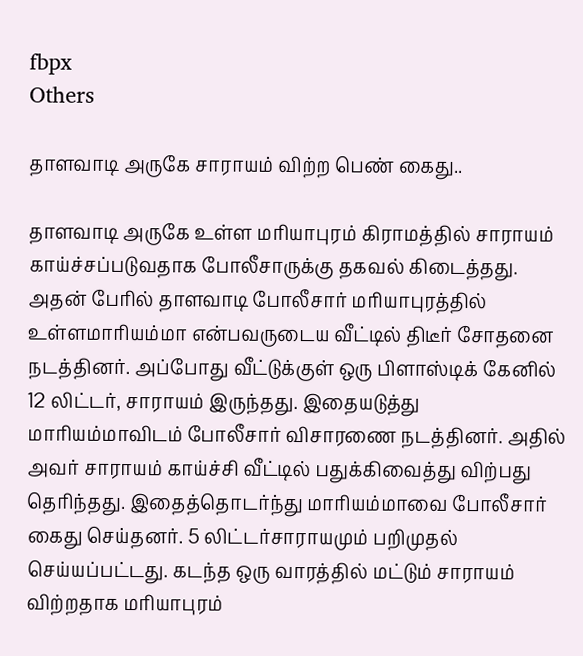fbpx
Others

தாளவாடி அருகே சாராயம் விற்ற பெண் கைது..

தாளவாடி அருகே உள்ள மரியாபுரம் கிராமத்தில் சாராயம் காய்ச்சப்படுவதாக போலீசாருக்கு தகவல் கிடைத்தது. அதன் பேரில் தாளவாடி போலீசார் மரியாபுரத்தில் உள்ளமாரியம்மா என்பவருடைய வீட்டில் திடீர் சோதனை நடத்தினர். அப்போது வீட்டுக்குள் ஒரு பிளாஸ்டிக் கேனில் 12 லிட்டர், சாராயம் இருந்தது. இதையடுத்து மாரியம்மாவிடம் போலீசார் விசாரணை நடத்தினர். அதில் அவர் சாராயம் காய்ச்சி வீட்டில் பதுக்கிவைத்து விற்பது தெரிந்தது. இதைத்தொடர்ந்து மாரியம்மாவை போலீசார் கைது செய்தனர். 5 லிட்டர்சாராயமும் பறிமுதல் செய்யப்பட்டது. கடந்த ஒரு வாரத்தில் மட்டும் சாராயம் விற்றதாக மரியாபுரம்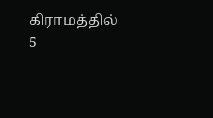கிராமத்தில் 5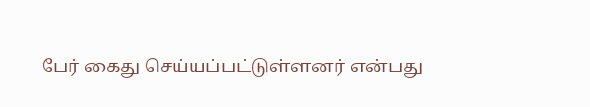பேர் கைது செய்யப்பட்டுள்ளனர் என்பது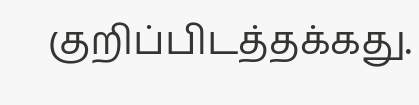குறிப்பிடத்தக்கது.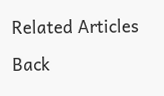Related Articles

Back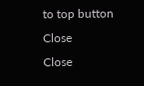to top button
Close
Close